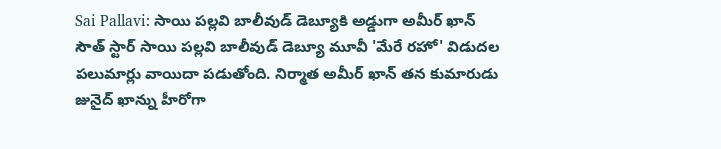Sai Pallavi: సాయి పల్లవి బాలీవుడ్ డెబ్యూకి అడ్డుగా అమీర్ ఖాన్
సౌత్ స్టార్ సాయి పల్లవి బాలీవుడ్ డెబ్యూ మూవీ 'మేరే రహో' విడుదల పలుమార్లు వాయిదా పడుతోంది. నిర్మాత అమీర్ ఖాన్ తన కుమారుడు జునైద్ ఖాన్ను హీరోగా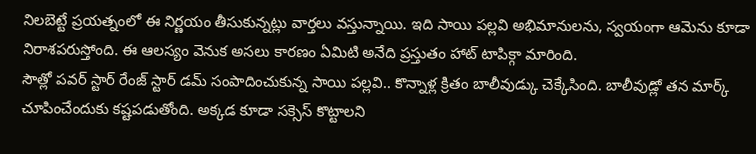నిలబెట్టే ప్రయత్నంలో ఈ నిర్ణయం తీసుకున్నట్లు వార్తలు వస్తున్నాయి. ఇది సాయి పల్లవి అభిమానులను, స్వయంగా ఆమెను కూడా నిరాశపరుస్తోంది. ఈ ఆలస్యం వెనుక అసలు కారణం ఏమిటి అనేది ప్రస్తుతం హాట్ టాపిక్గా మారింది.
సౌత్లో పవర్ స్టార్ రేంజ్ స్టార్ డమ్ సంపాదించుకున్న సాయి పల్లవి.. కొన్నాళ్ల క్రితం బాలీవుడ్కు చెక్కేసింది. బాలీవుడ్లో తన మార్క్ చూపించేందుకు కష్టపడుతోంది. అక్కడ కూడా సక్సెస్ కొట్టాలని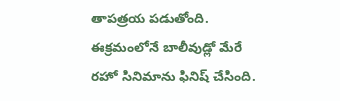తాపత్రయ పడుతోంది. ఈక్రమంలోనే బాలీవుడ్లో మేరే రహో సినిమాను ఫినిష్ చేసింది.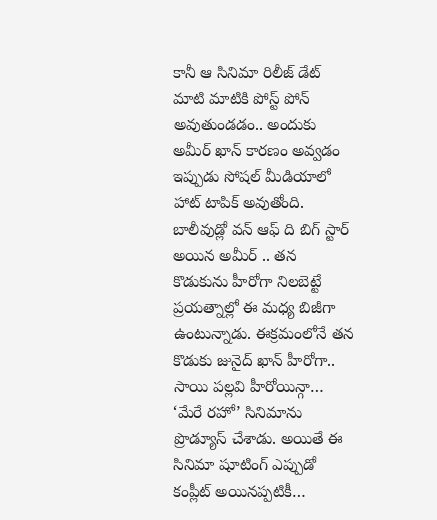కానీ ఆ సినిమా రిలీజ్ డేట్ మాటి మాటికి పోస్ట్ పోన్ అవుతుండడం.. అందుకు అమీర్ ఖాన్ కారణం అవ్వడం ఇప్పుడు సోషల్ మీడియాలో హాట్ టాపిక్ అవుతోంది. బాలీవుడ్లో వన్ ఆఫ్ ది బిగ్ స్టార్ అయిన అమీర్ .. తన కొడుకును హీరోగా నిలబెట్టే ప్రయత్నాల్లో ఈ మధ్య బిజీగా ఉంటున్నాడు. ఈక్రమంలోనే తన కొడుకు జునైద్ ఖాన్ హీరోగా.. సాయి పల్లవి హీరోయిన్గా… ‘మేరే రహో’ సినిమాను ప్రొడ్యూస్ చేశాడు. అయితే ఈ సినిమా షూటింగ్ ఎప్పుడో కంప్లీట్ అయినప్పటికీ…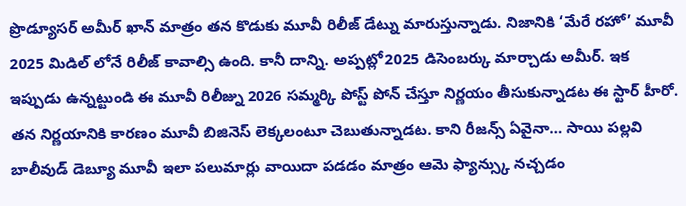ప్రొడ్యూసర్ అమీర్ ఖాన్ మాత్రం తన కొడుకు మూవీ రిలీజ్ డేట్ను మారుస్తున్నాడు. నిజానికి ‘మేరే రహో’ మూవీ 2025 మిడిల్ లోనే రిలీజ్ కావాల్సి ఉంది. కానీ దాన్ని. అప్పట్లో2025 డిసెంబర్కు మార్చాడు అమీర్. ఇక ఇప్పుడు ఉన్నట్టుండి ఈ మూవీ రిలీజ్ను 2026 సమ్మర్కి పోస్ట్ పోన్ చేస్తూ నిర్ణయం తీసుకున్నాడట ఈ స్టార్ హీరో. తన నిర్ణయానికి కారణం మూవీ బిజినెస్ లెక్కలంటూ చెబుతున్నాడట. కాని రీజన్స్ ఏవైనా… సాయి పల్లవి బాలీవుడ్ డెబ్యూ మూవీ ఇలా పలుమార్లు వాయిదా పడడం మాత్రం ఆమె ఫ్యాన్స్కు నచ్చడం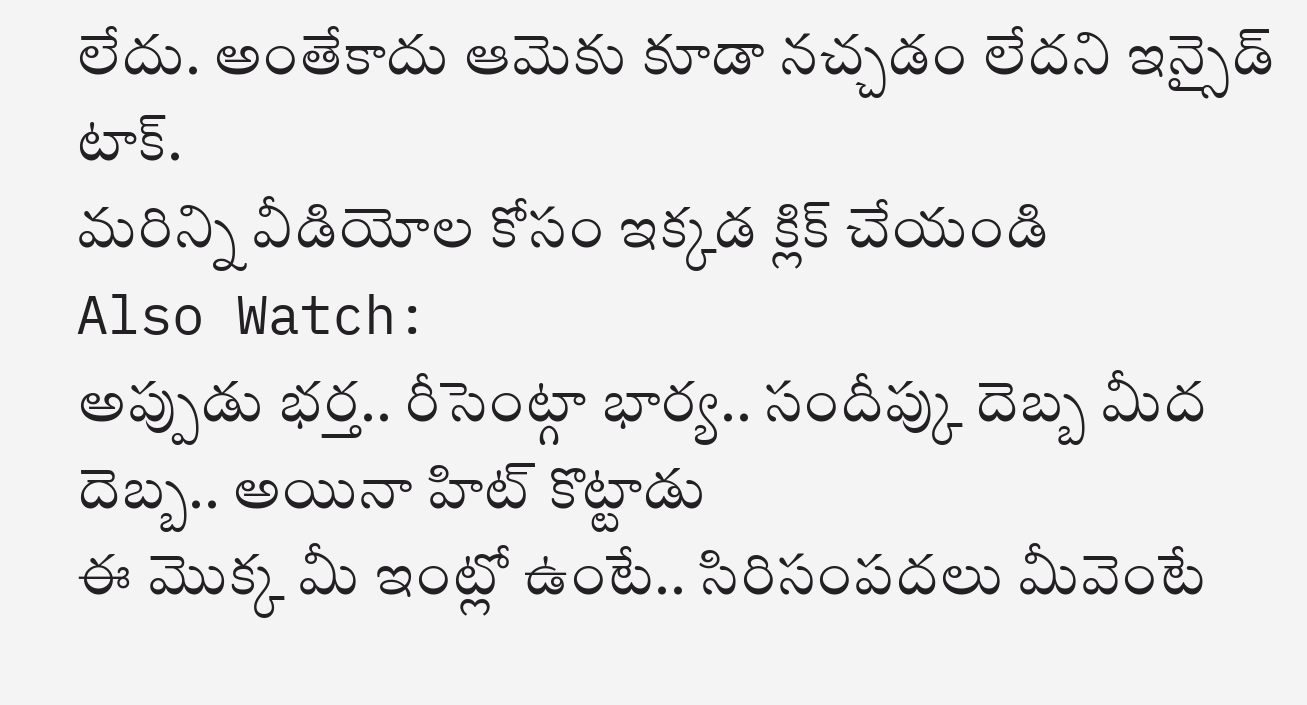లేదు. అంతేకాదు ఆమెకు కూడా నచ్చడం లేదని ఇన్సైడ్ టాక్.
మరిన్ని వీడియోల కోసం ఇక్కడ క్లిక్ చేయండి
Also Watch:
అప్పుడు భర్త.. రీసెంట్గా భార్య.. సందీప్కు దెబ్బ మీద దెబ్బ.. అయినా హిట్ కొట్టాడు
ఈ మొక్క మీ ఇంట్లో ఉంటే.. సిరిసంపదలు మీవెంటే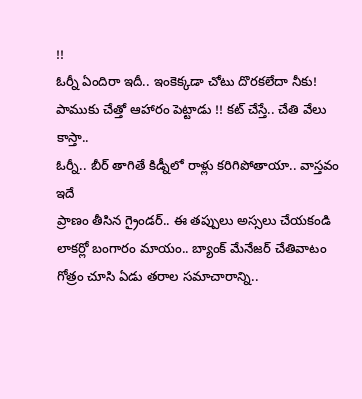!!
ఓర్నీ ఏందిరా ఇదీ.. ఇంకెక్కడా చోటు దొరకలేదా నీకు!
పాముకు చేత్తో ఆహారం పెట్టాడు !! కట్ చేస్తే.. చేతి వేలు కాస్తా..
ఓర్నీ.. బీర్ తాగితే కిడ్నీలో రాళ్లు కరిగిపోతాయా.. వాస్తవం ఇదే
ప్రాణం తీసిన గ్రైండర్.. ఈ తప్పులు అస్సలు చేయకండి
లాకర్లో బంగారం మాయం.. బ్యాంక్ మేనేజర్ చేతివాటం
గోత్రం చూసి ఏడు తరాల సమాచారాన్ని..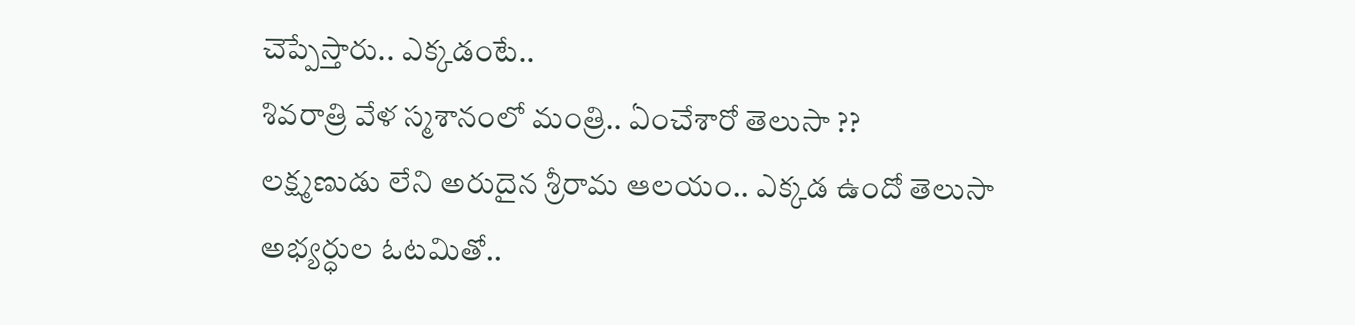చెప్పేస్తారు.. ఎక్కడంటే..
శివరాత్రి వేళ స్మశానంలో మంత్రి.. ఏంచేశారో తెలుసా ??
లక్ష్మణుడు లేని అరుదైన శ్రీరామ ఆలయం.. ఎక్కడ ఉందో తెలుసా
అభ్యర్ధుల ఓటమితో..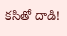కసితో దాడి!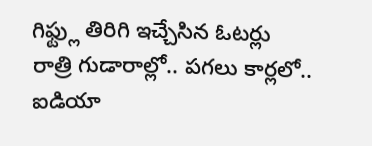గిఫ్ట్లు తిరిగి ఇచ్చేసిన ఓటర్లు
రాత్రి గుడారాల్లో.. పగలు కార్లలో.. ఐడియా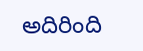అదిరింది